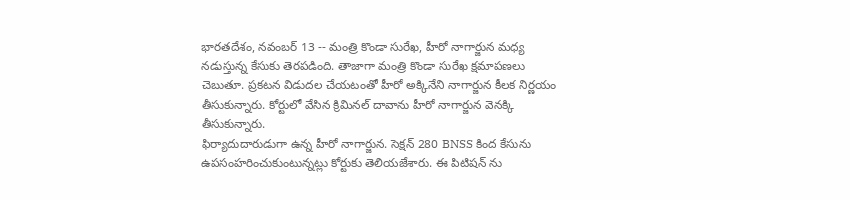భారతదేశం, నవంబర్ 13 -- మంత్రి కొండా సురేఖ, హీరో నాగార్జున మధ్య నడుస్తున్న కేసుకు తెరపడింది. తాజాగా మంత్రి కొండా సురేఖ క్షమాపణలు చెబుతూ. ప్రకటన విడుదల చేయటంతో హీరో అక్కినేని నాగార్జున కీలక నిర్ణయం తీసుకున్నారు. కోర్టులో వేసిన క్రిమినల్ దావాను హీరో నాగార్జున వెనక్కి తీసుకున్నారు.
ఫిర్యాదుదారుడుగా ఉన్న హీరో నాగార్జున. సెక్షన్ 280 BNSS కింద కేసును ఉపసంహరించుకుంటున్నట్లు కోర్టుకు తెలియజేశారు. ఈ పిటిషన్ ను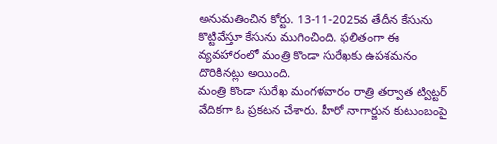అనుమతించిన కోర్టు. 13-11-2025వ తేదీన కేసును కొట్టివేస్తూ కేసును ముగించింది. ఫలితంగా ఈ వ్యవహారంలో మంత్రి కొండా సురేఖకు ఉపశమనం దొరికినట్లు అయింది.
మంత్రి కొండా సురేఖ మంగళవారం రాత్రి తర్వాత ట్విట్టర్ వేదికగా ఓ ప్రకటన చేశారు. హీరో నాగార్జున కుటుంబంపై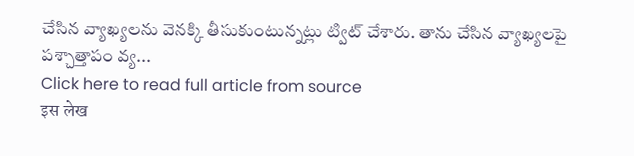చేసిన వ్యాఖ్యలను వెనక్కి తీసుకుంటున్నట్లు ట్విట్ చేశారు. తాను చేసిన వ్యాఖ్యలపై పశ్చాత్తాపం వ్య...
Click here to read full article from source
इस लेख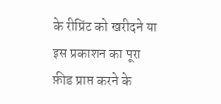के रीप्रिंट को खरीदने या इस प्रकाशन का पूरा फ़ीड प्राप्त करने के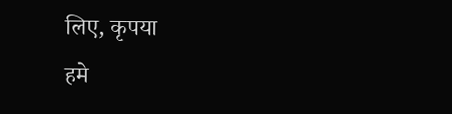लिए, कृपया
हमे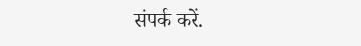संपर्क करें.